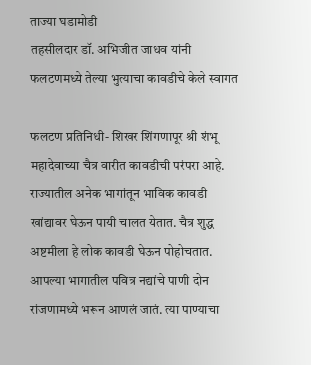ताज्या घडामोडी
तहसीलदार डॉ. अभिजीत जाधव यांनी फलटणमध्ये तेल्या भुत्याचा कावडीचे केले स्वागत

फलटण प्रतिनिधी- शिखर शिंगणापूर श्री शंभू महादेवाच्या चैत्र वारीत कावडीची परंपरा आहे. राज्यातील अनेक भागांतून भाविक कावडी खांद्यावर घेऊन पायी चालत येतात. चैत्र शुद्ध अष्टमीला हे लोक कावडी घेऊन पोहोचतात. आपल्या भागातील पवित्र नद्यांचे पाणी दोन रांजणामध्ये भरून आणलं जातं. त्या पाण्याचा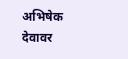अभिषेक देवावर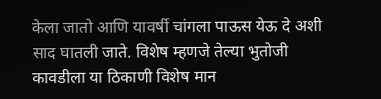केला जातो आणि यावर्षी चांगला पाऊस येऊ दे अशी साद घातली जाते. विशेष म्हणजे तेल्या भुतोजी कावडीला या ठिकाणी विशेष मान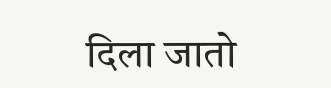दिला जातो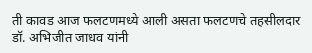ती कावड आज फलटणमध्ये आली असता फलटणचे तहसीलदार डॉ. अभिजीत जाधव यांनी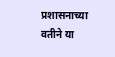प्रशासनाच्या वतीने या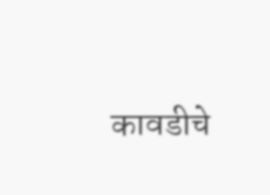कावडीचे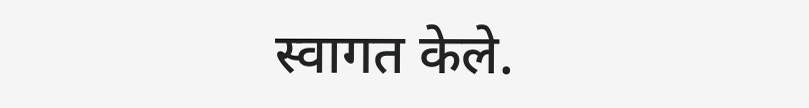स्वागत केले.